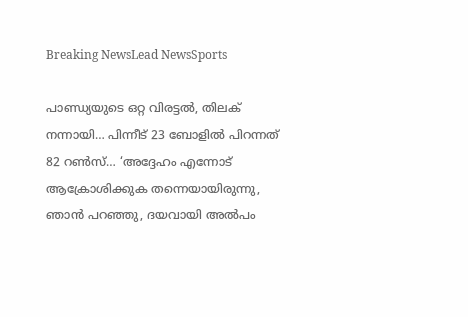Breaking NewsLead NewsSports

പാണ്ഡ്യയുടെ ഒറ്റ വിരട്ടൽ, തിലക് നന്നായി… പിന്നീട് 23 ബോളിൽ പിറന്നത് 82 റൺസ്… ‘അദ്ദേഹം എന്നോട് ആക്രോശിക്കുക തന്നെയായിരുന്നു, ഞാൻ പറഞ്ഞു, ദയവായി അൽപം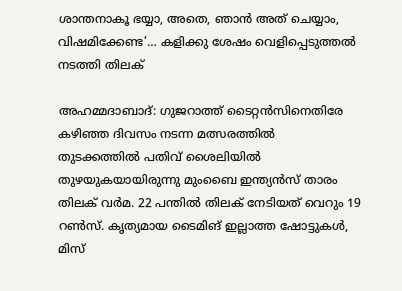ശാന്തനാകൂ ഭയ്യാ, അതെ, ഞാൻ അത് ചെയ്യാം, വിഷമിക്കേണ്ട’… കളിക്കു ശേഷം വെളിപ്പെടുത്തൽ നടത്തി തിലക്

അഹമ്മദാബാദ്: ഗുജറാത്ത് ടൈറ്റൻസിനെതിരേ കഴിഞ്ഞ ദിവസം നടന്ന മത്സരത്തിൽ തുടക്കത്തിൽ പതിവ് ശൈലിയിൽ തുഴയുകയായിരുന്നു മുംബൈ ഇന്ത്യൻസ് താരം തിലക് വർമ. 22 പന്തിൽ തിലക് നേടിയത് വെറും 19 റൺസ്. കൃത്യമായ ടൈമിങ് ഇല്ലാത്ത ഷോട്ടുകൾ, മിസ്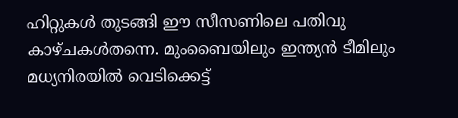ഹിറ്റുകൾ തുടങ്ങി ഈ സീസണിലെ പതിവു കാഴ്ചകൾതന്നെ. മുംബൈയിലും ഇന്ത്യൻ ടീമിലും മധ്യനിരയിൽ വെടിക്കെട്ട്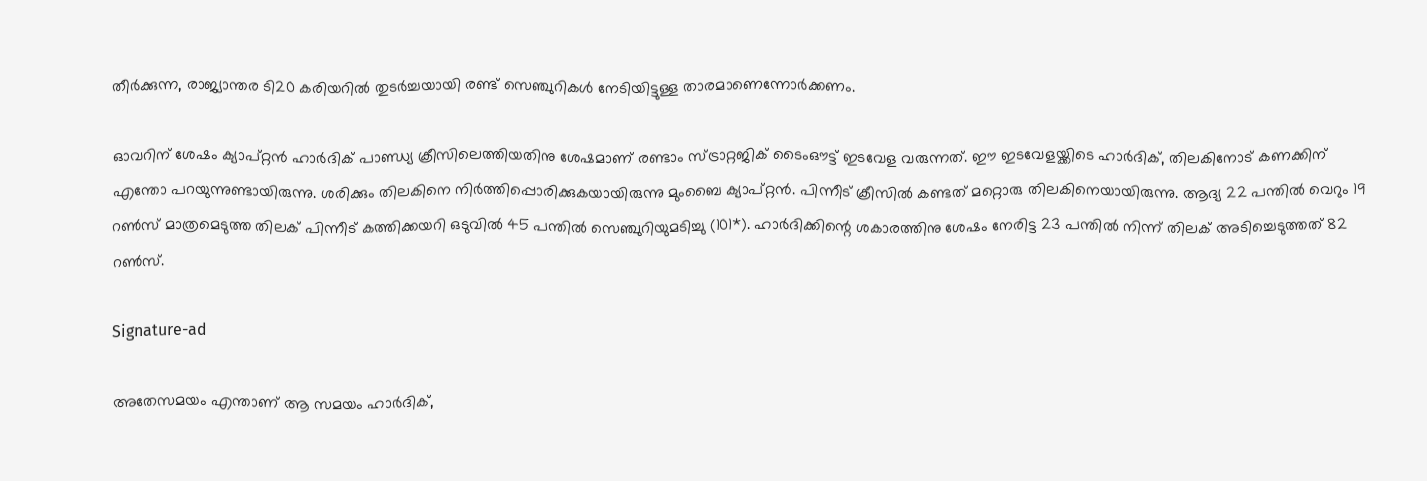തീർക്കുന്ന, രാജ്യാന്തര ടി20 കരിയറിൽ തുടർച്ചയായി രണ്ട് സെഞ്ചുറികൾ നേടിയിട്ടുള്ള താരമാണെന്നോർക്കണം.

ഓവറിന് ശേഷം ക്യാപ്റ്റൻ ഹാർദിക് പാണ്ഡ്യ ക്രീസിലെത്തിയതിനു ശേഷമാണ് രണ്ടാം സ്ട്രാറ്റജിക് ടൈംഔട്ട് ഇടവേള വരുന്നത്. ഈ ഇടവേളയ്ക്കിടെ ഹാർദിക്, തിലകിനോട് കണക്കിന് എന്തോ പറയുന്നുണ്ടായിരുന്നു. ശരിക്കും തിലകിനെ നിർത്തിപ്പൊരിക്കുകയായിരുന്നു മുംബൈ ക്യാപ്റ്റൻ. പിന്നീട് ക്രീസിൽ കണ്ടത് മറ്റൊരു തിലകിനെയായിരുന്നു. ആദ്യ 22 പന്തിൽ വെറും 19 റൺസ് മാത്രമെടുത്ത തിലക് പിന്നീട് കത്തിക്കയറി ഒടുവിൽ 45 പന്തിൽ സെഞ്ചുറിയുമടിച്ചു (101*). ഹാർദിക്കിന്റെ ശകാരത്തിനു ശേഷം നേരിട്ട 23 പന്തിൽ നിന്ന് തിലക് അടിച്ചെടുത്തത് 82 റൺസ്.

Signature-ad

അതേസമയം എന്താണ് ആ സമയം ഹാർദിക്,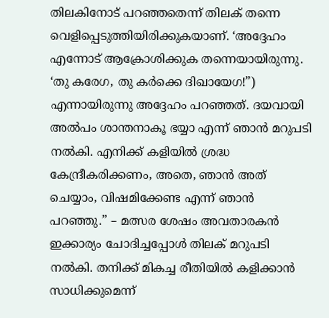തിലകിനോട് പറഞ്ഞതെന്ന് തിലക് തന്നെ വെളിപ്പെടുത്തിയിരിക്കുകയാണ്. ‘അദ്ദേഹം എന്നോട് ആക്രോശിക്കുക തന്നെയായിരുന്നു. ‘തു കരേഗ, തു കർക്കെ ദിഖായേഗ!”) എന്നായിരുന്നു അദ്ദേഹം പറഞ്ഞത്. ദയവായി അൽപം ശാന്തനാകൂ ഭയ്യാ എന്ന് ഞാൻ മറുപടി നൽകി. എനിക്ക് കളിയിൽ ശ്രദ്ധ കേന്ദ്രീകരിക്കണം, അതെ, ഞാൻ അത് ചെയ്യാം, വിഷമിക്കേണ്ട എന്ന് ഞാൻ പറഞ്ഞു.” – മത്സര ശേഷം അവതാരകൻ ഇക്കാര്യം ചോദിച്ചപ്പോൾ തിലക് മറുപടി നൽകി. തനിക്ക് മികച്ച രീതിയിൽ കളിക്കാൻ സാധിക്കുമെന്ന്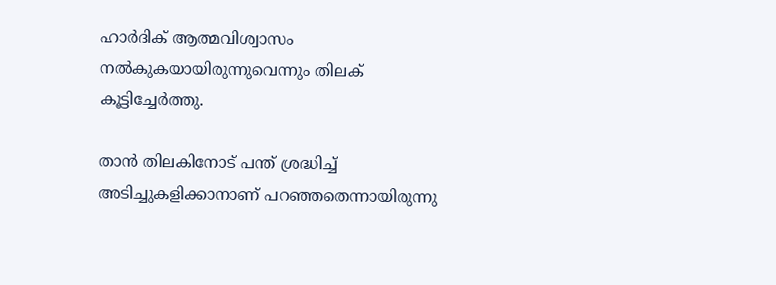ഹാർദിക് ആത്മവിശ്വാസം നൽകുകയായിരുന്നുവെന്നും തിലക് കൂട്ടിച്ചേർത്തു.

താൻ തിലകിനോട് പന്ത് ശ്രദ്ധിച്ച് അടിച്ചുകളിക്കാനാണ് പറഞ്ഞതെന്നായിരുന്നു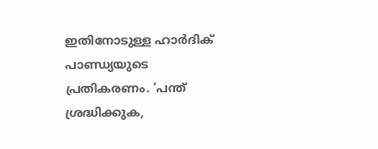ഇതിനോടുള്ള ഹാർദിക് പാണ്ഡ്യയുടെ പ്രതികരണം. ‘പന്ത് ശ്രദ്ധിക്കുക,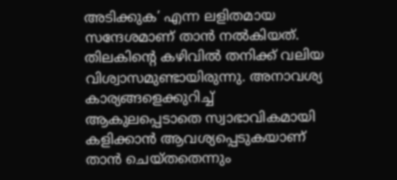അടിക്കുക’ എന്ന ലളിതമായ സന്ദേശമാണ് താൻ നൽകിയത്. തിലകിന്റെ കഴിവിൽ തനിക്ക് വലിയ വിശ്വാസമുണ്ടായിരുന്നു. അനാവശ്യ കാര്യങ്ങളെക്കുറിച്ച് ആകുലപ്പെടാതെ സ്വാഭാവികമായി കളിക്കാൻ ആവശ്യപ്പെടുകയാണ് താൻ ചെയ്തതെന്നും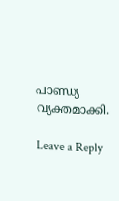പാണ്ഡ്യ വ്യക്തമാക്കി.

Leave a Reply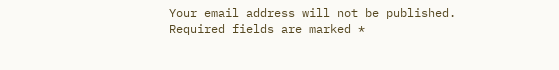Your email address will not be published. Required fields are marked *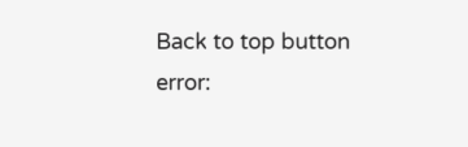Back to top button
error: